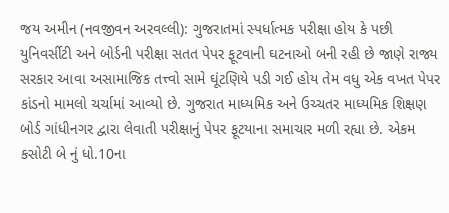જય અમીન (નવજીવન અરવલ્લી): ગુજરાતમાં સ્પર્ધાત્મક પરીક્ષા હોય કે પછી યુનિવર્સીટી અને બોર્ડની પરીક્ષા સતત પેપર ફૂટવાની ઘટનાઓ બની રહી છે જાણે રાજ્ય સરકાર આવા અસામાજિક તત્ત્વો સામે ઘૂંટણિયે પડી ગઈ હોય તેમ વધુ એક વખત પેપર કાંડનો મામલો ચર્ચામાં આવ્યો છે. ગુજરાત માધ્યમિક અને ઉચ્ચતર માધ્યમિક શિક્ષણ બોર્ડ ગાંધીનગર દ્વારા લેવાતી પરીક્ષાનું પેપર ફૂટયાના સમાચાર મળી રહ્યા છે. એકમ કસોટી બે નું ધો.10ના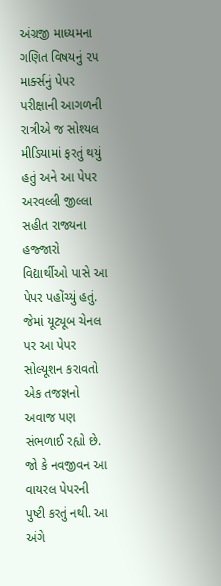અંગ્રજી માધ્યમના ગણિત વિષયનું ૨૫ માર્ક્સનું પેપર પરીક્ષાની આગળની રાત્રીએ જ સોશ્યલ મીડિયામાં ફરતું થયું હતું અને આ પેપર અરવલ્લી જીલ્લા સહીત રાજ્યના હજ્જારો વિદ્યાર્થીઓ પાસે આ પેપર પહોંચ્યું હતું. જેમાં યૂટ્યૂબ ચેનલ પર આ પેપર સોલ્યૂશન કરાવતો એક તજજ્ઞનો અવાજ પણ સંભળાઈ રહ્યો છે. જો કે નવજીવન આ વાયરલ પેપરની પુષ્ટી કરતું નથી. આ અંગે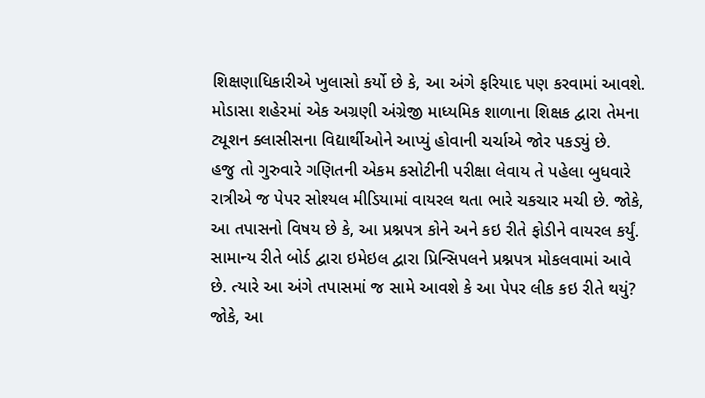શિક્ષણાધિકારીએ ખુલાસો કર્યો છે કે, આ અંગે ફરિયાદ પણ કરવામાં આવશે. મોડાસા શહેરમાં એક અગ્રણી અંગ્રેજી માધ્યમિક શાળાના શિક્ષક દ્વારા તેમના ટ્યૂશન ક્લાસીસના વિદ્યાર્થીઓને આપ્યું હોવાની ચર્ચાએ જોર પકડ્યું છે.
હજુ તો ગુરુવારે ગણિતની એકમ કસોટીની પરીક્ષા લેવાય તે પહેલા બુધવારે રાત્રીએ જ પેપર સોશ્યલ મીડિયામાં વાયરલ થતા ભારે ચકચાર મચી છે. જોકે, આ તપાસનો વિષય છે કે, આ પ્રશ્નપત્ર કોને અને કઇ રીતે ફોડીને વાયરલ કર્યું. સામાન્ય રીતે બોર્ડ દ્વારા ઇમેઇલ દ્વારા પ્રિન્સિપલને પ્રશ્નપત્ર મોકલવામાં આવે છે. ત્યારે આ અંગે તપાસમાં જ સામે આવશે કે આ પેપર લીક કઇ રીતે થયું? જોકે, આ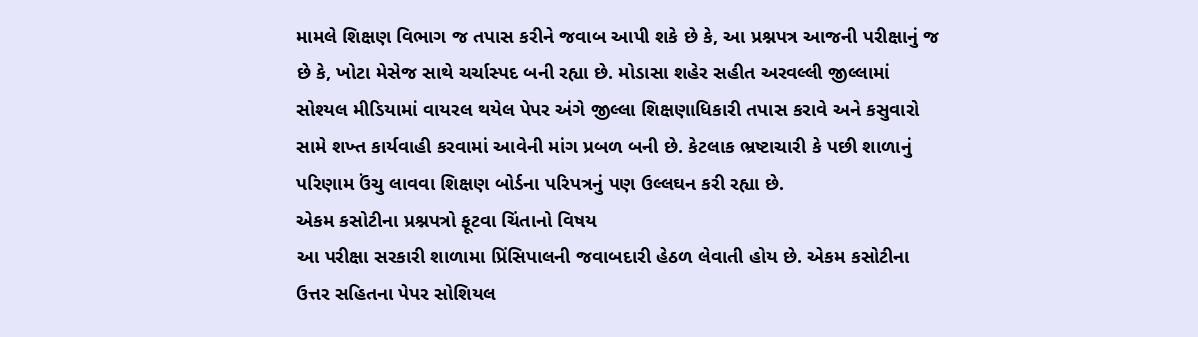મામલે શિક્ષણ વિભાગ જ તપાસ કરીને જવાબ આપી શકે છે કે, આ પ્રશ્નપત્ર આજની પરીક્ષાનું જ છે કે, ખોટા મેસેજ સાથે ચર્ચાસ્પદ બની રહ્યા છે. મોડાસા શહેર સહીત અરવલ્લી જીલ્લામાં સોશ્યલ મીડિયામાં વાયરલ થયેલ પેપર અંગે જીલ્લા શિક્ષણાધિકારી તપાસ કરાવે અને કસુવારો સામે શખ્ત કાર્યવાહી કરવામાં આવેની માંગ પ્રબળ બની છે. કેટલાક ભ્રષ્ટાચારી કે પછી શાળાનું પરિણામ ઉંચુ લાવવા શિક્ષણ બોર્ડના પરિપત્રનું પણ ઉલ્લઘન કરી રહ્યા છે.
એકમ કસોટીના પ્રશ્નપત્રો ફૂટવા ચિંતાનો વિષય
આ પરીક્ષા સરકારી શાળામા પ્રિંસિપાલની જવાબદારી હેઠળ લેવાતી હોય છે. એકમ કસોટીના ઉત્તર સહિતના પેપર સોશિયલ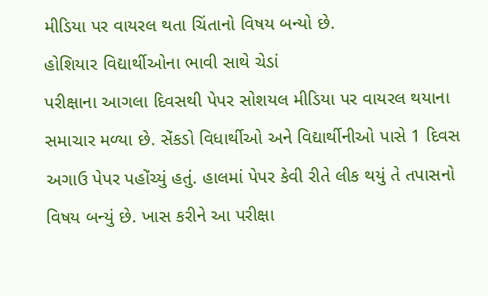મીડિયા પર વાયરલ થતા ચિંતાનો વિષય બન્યો છે.
હોશિયાર વિદ્યાર્થીઓના ભાવી સાથે ચેડાં
પરીક્ષાના આગલા દિવસથી પેપર સોશયલ મીડિયા પર વાયરલ થયાના સમાચાર મળ્યા છે. સેંકડો વિધાર્થીઓ અને વિદ્યાર્થીનીઓ પાસે 1 દિવસ અગાઉ પેપર પહોંચ્યું હતું. હાલમાં પેપર કેવી રીતે લીક થયું તે તપાસનો વિષય બન્યું છે. ખાસ કરીને આ પરીક્ષા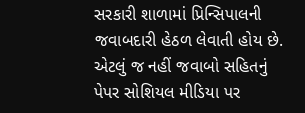સરકારી શાળામાં પ્રિન્સિપાલની જવાબદારી હેઠળ લેવાતી હોય છે. એટલું જ નહીં જવાબો સહિતનું પેપર સોશિયલ મીડિયા પર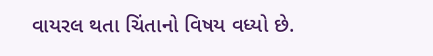વાયરલ થતા ચિંતાનો વિષય વધ્યો છે.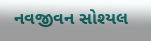નવજીવન સોશ્યલ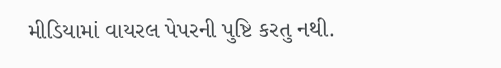મીડિયામાં વાયરલ પેપરની પુષ્ટિ કરતુ નથી.